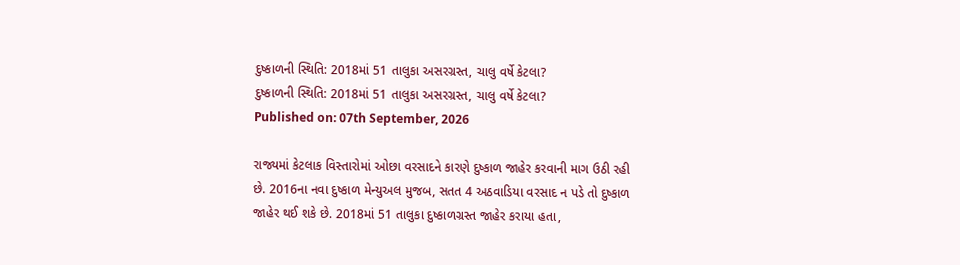દુષ્કાળની સ્થિતિ: 2018માં 51 તાલુકા અસરગ્રસ્ત, ચાલુ વર્ષે કેટલા?
દુષ્કાળની સ્થિતિ: 2018માં 51 તાલુકા અસરગ્રસ્ત, ચાલુ વર્ષે કેટલા?
Published on: 07th September, 2026

રાજ્યમાં કેટલાક વિસ્તારોમાં ઓછા વરસાદને કારણે દુષ્કાળ જાહેર કરવાની માગ ઉઠી રહી છે. 2016ના નવા દુષ્કાળ મેન્યુઅલ મુજબ, સતત 4 અઠવાડિયા વરસાદ ન પડે તો દુષ્કાળ જાહેર થઈ શકે છે. 2018માં 51 તાલુકા દુષ્કાળગ્રસ્ત જાહેર કરાયા હતા,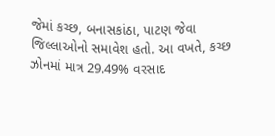જેમાં કચ્છ, બનાસકાંઠા, પાટણ જેવા જિલ્લાઓનો સમાવેશ હતો. આ વખતે, કચ્છ ઝોનમાં માત્ર 29.49% વરસાદ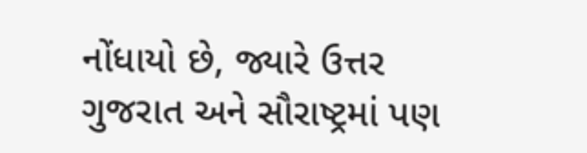નોંધાયો છે, જ્યારે ઉત્તર ગુજરાત અને સૌરાષ્ટ્રમાં પણ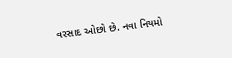વરસાદ ઓછો છે. નવા નિયમો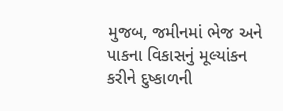મુજબ, જમીનમાં ભેજ અને પાકના વિકાસનું મૂલ્યાંકન કરીને દુષ્કાળની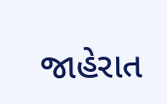જાહેરાત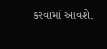કરવામાં આવશે.